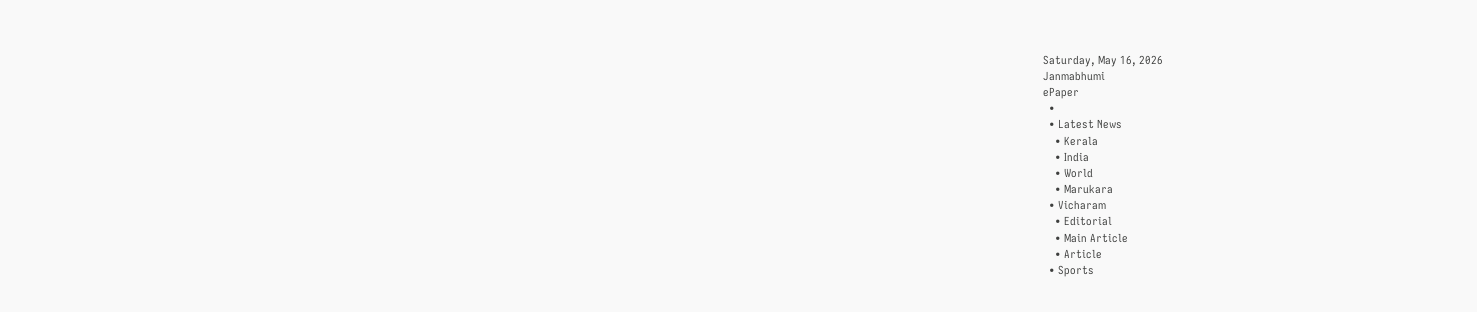Saturday, May 16, 2026
Janmabhumi
ePaper
  •
  • Latest News
    • Kerala
    • India
    • World
    • Marukara
  • Vicharam
    • Editorial
    • Main Article
    • Article
  • Sports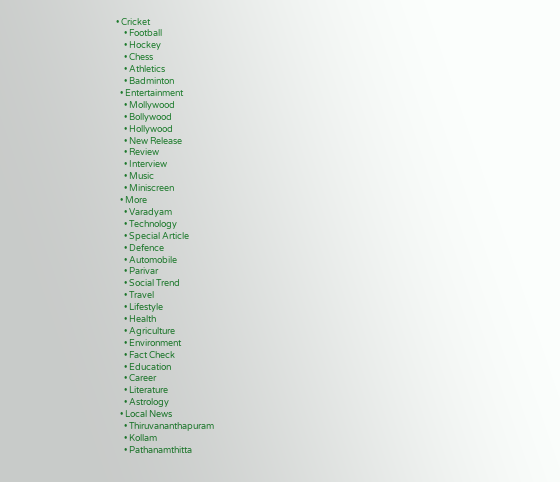• Cricket
    • Football
    • Hockey
    • Chess
    • Athletics
    • Badminton
  • Entertainment
    • Mollywood
    • Bollywood
    • Hollywood
    • New Release
    • Review
    • Interview
    • Music
    • Miniscreen
  • More
    • Varadyam
    • Technology
    • Special Article
    • Defence
    • Automobile
    • Parivar
    • Social Trend
    • Travel
    • Lifestyle
    • Health
    • Agriculture
    • Environment
    • Fact Check
    • Education
    • Career
    • Literature
    • Astrology
  • Local News
    • Thiruvananthapuram
    • Kollam
    • Pathanamthitta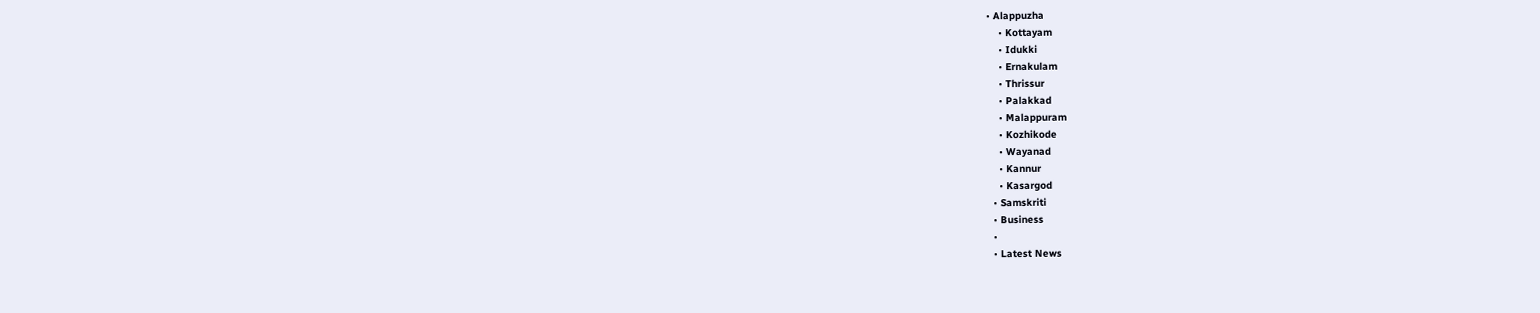• Alappuzha
    • Kottayam
    • Idukki
    • Ernakulam
    • Thrissur
    • Palakkad
    • Malappuram
    • Kozhikode
    • Wayanad
    • Kannur
    • Kasargod
  • Samskriti
  • Business
  •
  • Latest News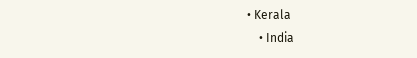• Kerala
    • India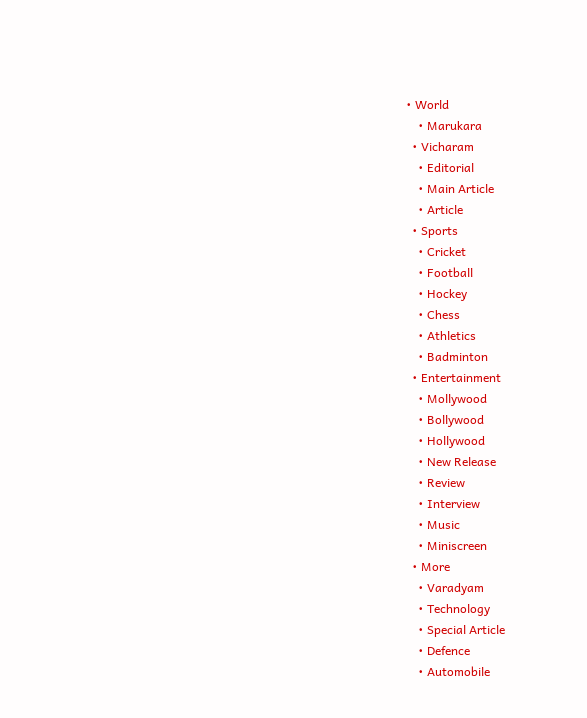• World
    • Marukara
  • Vicharam
    • Editorial
    • Main Article
    • Article
  • Sports
    • Cricket
    • Football
    • Hockey
    • Chess
    • Athletics
    • Badminton
  • Entertainment
    • Mollywood
    • Bollywood
    • Hollywood
    • New Release
    • Review
    • Interview
    • Music
    • Miniscreen
  • More
    • Varadyam
    • Technology
    • Special Article
    • Defence
    • Automobile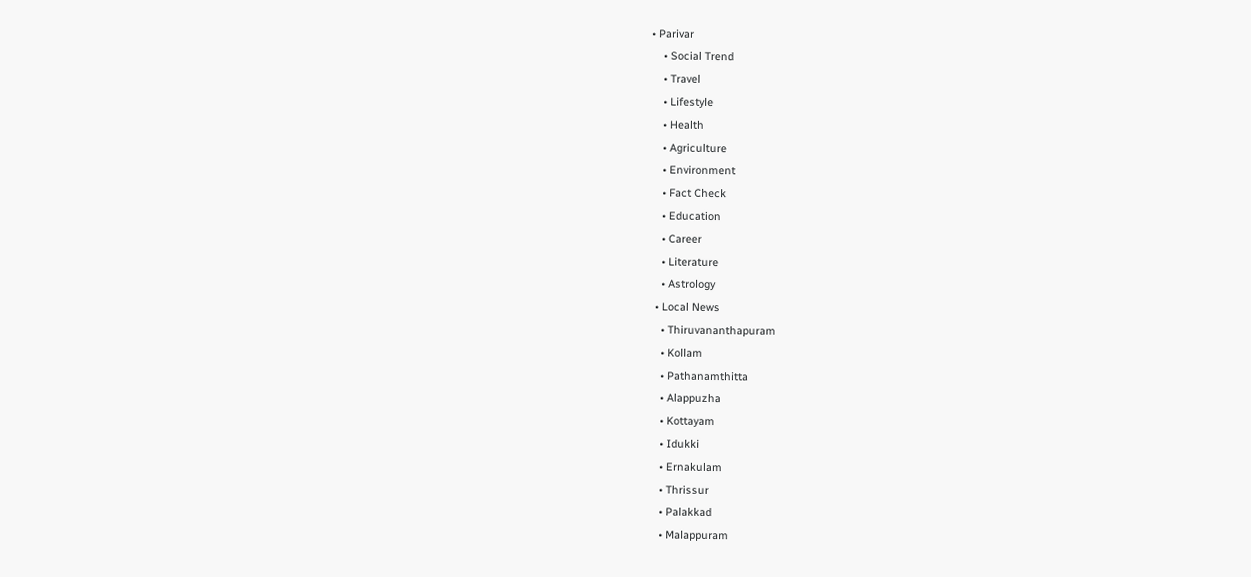• Parivar
    • Social Trend
    • Travel
    • Lifestyle
    • Health
    • Agriculture
    • Environment
    • Fact Check
    • Education
    • Career
    • Literature
    • Astrology
  • Local News
    • Thiruvananthapuram
    • Kollam
    • Pathanamthitta
    • Alappuzha
    • Kottayam
    • Idukki
    • Ernakulam
    • Thrissur
    • Palakkad
    • Malappuram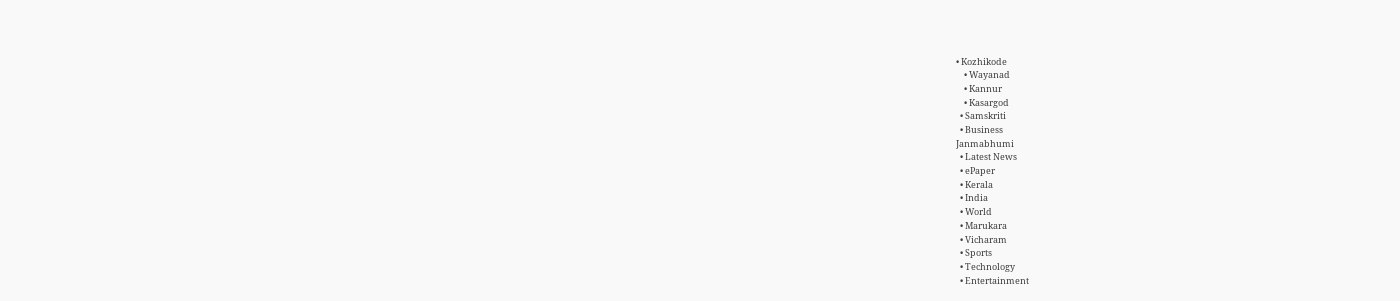• Kozhikode
    • Wayanad
    • Kannur
    • Kasargod
  • Samskriti
  • Business
Janmabhumi
  • Latest News
  • ePaper
  • Kerala
  • India
  • World
  • Marukara
  • Vicharam
  • Sports
  • Technology
  • Entertainment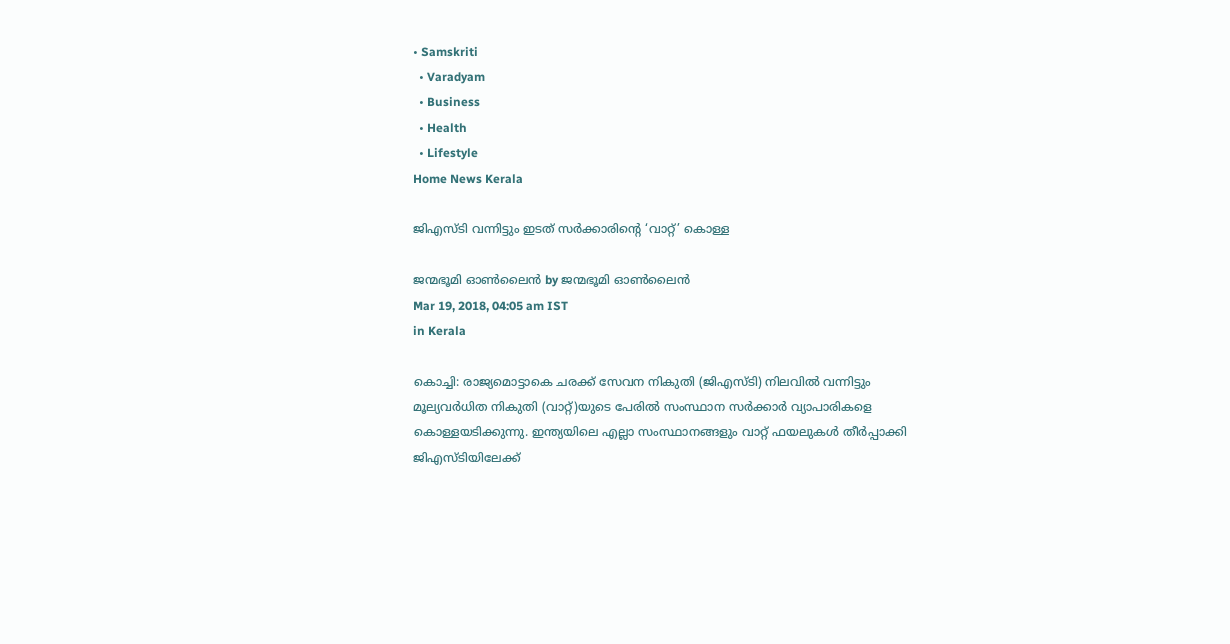• Samskriti
  • Varadyam
  • Business
  • Health
  • Lifestyle
Home News Kerala

ജിഎസ്ടി വന്നിട്ടും ഇടത് സര്‍ക്കാരിന്റെ ‘വാറ്റ്’ കൊള്ള

ജന്മഭൂമി ഓണ്‍ലൈന്‍ by ജന്മഭൂമി ഓണ്‍ലൈന്‍
Mar 19, 2018, 04:05 am IST
in Kerala

കൊച്ചി: രാജ്യമൊട്ടാകെ ചരക്ക് സേവന നികുതി (ജിഎസ്ടി) നിലവില്‍ വന്നിട്ടും മൂല്യവര്‍ധിത നികുതി (വാറ്റ്)യുടെ പേരില്‍ സംസ്ഥാന സര്‍ക്കാര്‍ വ്യാപാരികളെ കൊള്ളയടിക്കുന്നു. ഇന്ത്യയിലെ എല്ലാ സംസ്ഥാനങ്ങളും വാറ്റ് ഫയലുകള്‍ തീര്‍പ്പാക്കി ജിഎസ്ടിയിലേക്ക്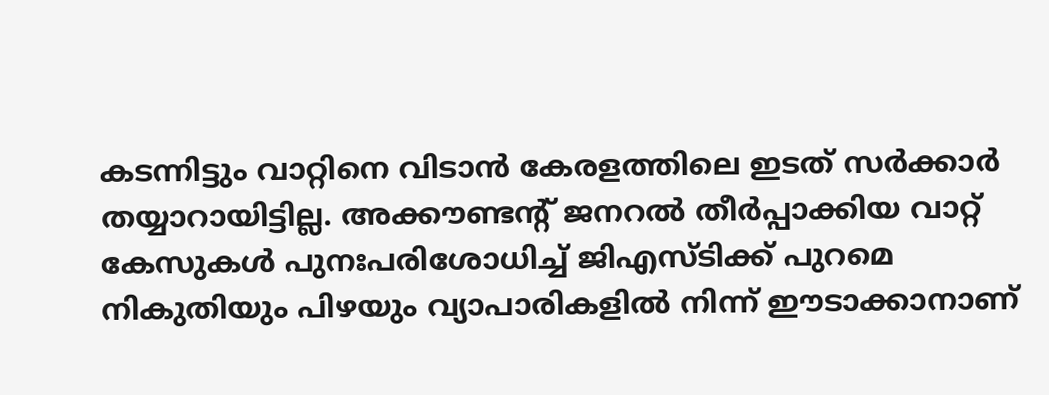കടന്നിട്ടും വാറ്റിനെ വിടാന്‍ കേരളത്തിലെ ഇടത് സര്‍ക്കാര്‍ തയ്യാറായിട്ടില്ല. അക്കൗണ്ടന്റ് ജനറല്‍ തീര്‍പ്പാക്കിയ വാറ്റ് കേസുകള്‍ പുനഃപരിശോധിച്ച് ജിഎസ്ടിക്ക് പുറമെ നികുതിയും പിഴയും വ്യാപാരികളില്‍ നിന്ന് ഈടാക്കാനാണ്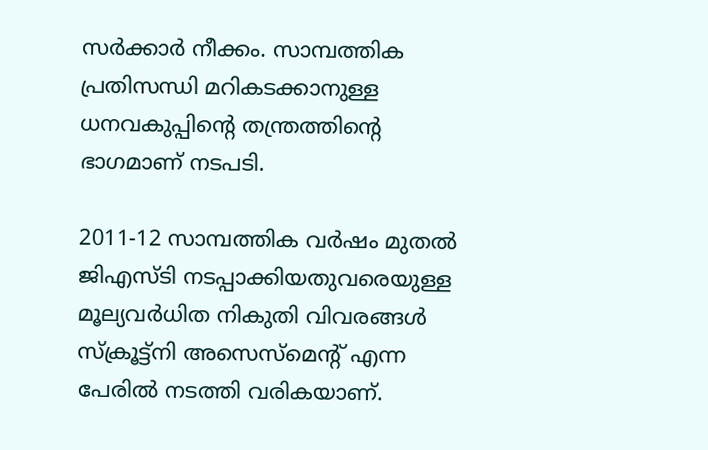സര്‍ക്കാര്‍ നീക്കം. സാമ്പത്തിക പ്രതിസന്ധി മറികടക്കാനുള്ള ധനവകുപ്പിന്റെ തന്ത്രത്തിന്റെ ഭാഗമാണ് നടപടി.

2011-12 സാമ്പത്തിക വര്‍ഷം മുതല്‍ ജിഎസ്ടി നടപ്പാക്കിയതുവരെയുള്ള മൂല്യവര്‍ധിത നികുതി വിവരങ്ങള്‍ സ്‌ക്രൂട്ട്‌നി അസെസ്‌മെന്റ് എന്ന പേരില്‍ നടത്തി വരികയാണ്.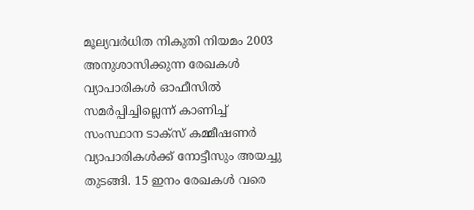മൂല്യവര്‍ധിത നികുതി നിയമം 2003 അനുശാസിക്കുന്ന രേഖകള്‍ വ്യാപാരികള്‍ ഓഫീസില്‍ സമര്‍പ്പിച്ചില്ലെന്ന് കാണിച്ച് സംസ്ഥാന ടാക്‌സ് കമ്മീഷണര്‍ വ്യാപാരികള്‍ക്ക് നോട്ടീസും അയച്ചു തുടങ്ങി. 15 ഇനം രേഖകള്‍ വരെ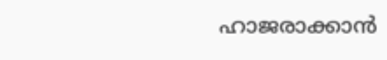ഹാജരാക്കാന്‍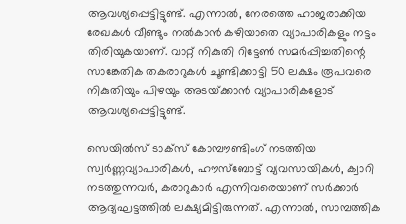ആവശ്യപ്പെട്ടിട്ടുണ്ട്. എന്നാല്‍, നേരത്തെ ഹാജരാക്കിയ രേഖകള്‍ വീണ്ടും നല്‍കാന്‍ കഴിയാതെ വ്യാപാരികളും നട്ടം തിരിയുകയാണ്. വാറ്റ് നികുതി റിട്ടേണ്‍ സമര്‍പ്പിച്ചതിന്റെ സാങ്കേതിക തകരാറുകള്‍ ചൂണ്ടിക്കാട്ടി 50 ലക്ഷം രൂപവരെ നികുതിയും പിഴയും അടയ്‌ക്കാന്‍ വ്യാപാരികളോട് ആവശ്യപ്പെട്ടിട്ടുണ്ട്.

സെയില്‍സ് ടാക്‌സ് കോമ്പൗണ്ടിംഗ് നടത്തിയ സ്വര്‍ണ്ണവ്യാപാരികള്‍, ഹൗസ്‌ബോട്ട് വ്യവസായികള്‍, ക്വാറി നടത്തുന്നവര്‍, കരാറുകാര്‍ എന്നിവരെയാണ് സര്‍ക്കാര്‍ ആദ്യഘട്ടത്തില്‍ ലക്ഷ്യമിട്ടിരുന്നത്. എന്നാല്‍, സാമ്പത്തിക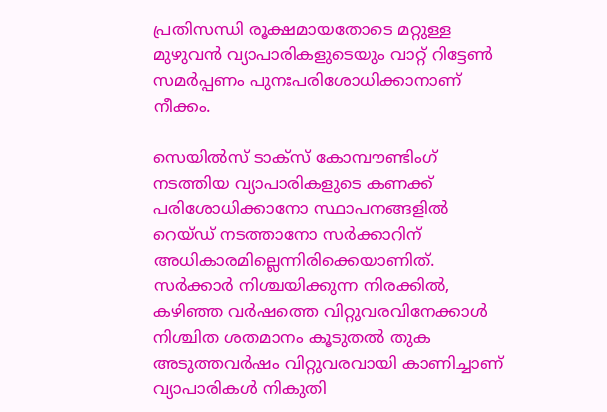പ്രതിസന്ധി രൂക്ഷമായതോടെ മറ്റുള്ള മുഴുവന്‍ വ്യാപാരികളുടെയും വാറ്റ് റിട്ടേണ്‍ സമര്‍പ്പണം പുനഃപരിശോധിക്കാനാണ് നീക്കം.

സെയില്‍സ് ടാക്‌സ് കോമ്പൗണ്ടിംഗ് നടത്തിയ വ്യാപാരികളുടെ കണക്ക് പരിശോധിക്കാനോ സ്ഥാപനങ്ങളില്‍ റെയ്ഡ് നടത്താനോ സര്‍ക്കാറിന് അധികാരമില്ലെന്നിരിക്കെയാണിത്. സര്‍ക്കാര്‍ നിശ്ചയിക്കുന്ന നിരക്കില്‍, കഴിഞ്ഞ വര്‍ഷത്തെ വിറ്റുവരവിനേക്കാള്‍ നിശ്ചിത ശതമാനം കൂടുതല്‍ തുക അടുത്തവര്‍ഷം വിറ്റുവരവായി കാണിച്ചാണ് വ്യാപാരികള്‍ നികുതി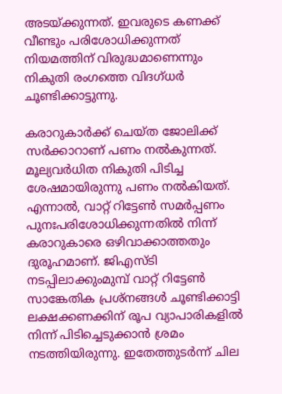അടയ്‌ക്കുന്നത്. ഇവരുടെ കണക്ക് വീണ്ടും പരിശോധിക്കുന്നത് നിയമത്തിന് വിരുദ്ധമാണെന്നും നികുതി രംഗത്തെ വിദഗ്ധര്‍ ചൂണ്ടിക്കാട്ടുന്നു.

കരാറുകാര്‍ക്ക് ചെയ്ത ജോലിക്ക് സര്‍ക്കാറാണ് പണം നല്‍കുന്നത്. മൂല്യവര്‍ധിത നികുതി പിടിച്ച ശേഷമായിരുന്നു പണം നല്‍കിയത്. എന്നാല്‍, വാറ്റ് റിട്ടേണ്‍ സമര്‍പ്പണം പുനഃപരിശോധിക്കുന്നതില്‍ നിന്ന് കരാറുകാരെ ഒഴിവാക്കാത്തതും ദുരൂഹമാണ്. ജിഎസ്ടി നടപ്പിലാക്കുംമുമ്പ് വാറ്റ് റിട്ടേണ്‍ സാങ്കേതിക പ്രശ്‌നങ്ങള്‍ ചൂണ്ടിക്കാട്ടി ലക്ഷക്കണക്കിന് രൂപ വ്യാപാരികളില്‍ നിന്ന് പിടിച്ചെടുക്കാന്‍ ശ്രമം നടത്തിയിരുന്നു. ഇതേത്തുടര്‍ന്ന് ചില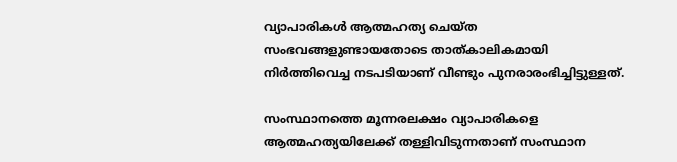വ്യാപാരികള്‍ ആത്മഹത്യ ചെയ്ത സംഭവങ്ങളുണ്ടായതോടെ താത്കാലികമായി നിര്‍ത്തിവെച്ച നടപടിയാണ് വീണ്ടും പുനരാരംഭിച്ചിട്ടുള്ളത്.

സംസ്ഥാനത്തെ മൂന്നരലക്ഷം വ്യാപാരികളെ ആത്മഹത്യയിലേക്ക് തള്ളിവിടുന്നതാണ് സംസ്ഥാന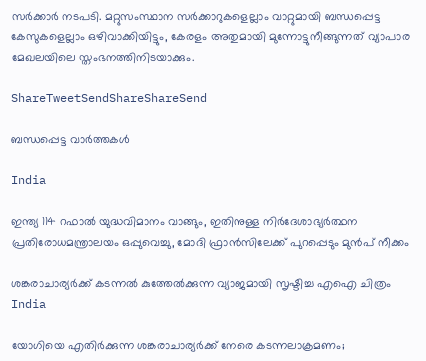സര്‍ക്കാര്‍ നടപടി. മറ്റുസംസ്ഥാന സര്‍ക്കാറുകളെല്ലാം വാറ്റുമായി ബന്ധപ്പെട്ട കേസുകളെല്ലാം ഒഴിവാക്കിയിട്ടും, കേരളം അതുമായി മുന്നോട്ടുനീങ്ങുന്നത് വ്യാപാര മേഖലയിലെ സ്തംഭനത്തിനിടയാക്കും.

ShareTweetSendShareShareSend

ബന്ധപ്പെട്ട വാര്‍ത്തകള്‍

India

ഇന്ത്യ 114 റഫാല്‍ യുദ്ധവിമാനം വാങ്ങും, ഇതിനുള്ള നിര്‍ദേശാഭ്യര്‍ത്ഥന പ്രതിരോധമന്ത്രാലയം ഒപ്പുവെച്ചു, മോദി ഫ്രാന്‍സിലേക്ക് പുറപ്പെടും മുന്‍പ് നീക്കം

ശങ്കരാചാര്യര്‍ക്ക് കടന്നല്‍ കുത്തേല്‍ക്കുന്ന വ്യാജമായി സൃഷ്ടിച്ച എഐ ചിത്രം
India

യോഗിയെ എതിര്‍ക്കുന്ന ശങ്കരാചാര്യര്‍ക്ക് നേരെ കടന്നലാക്രമണം;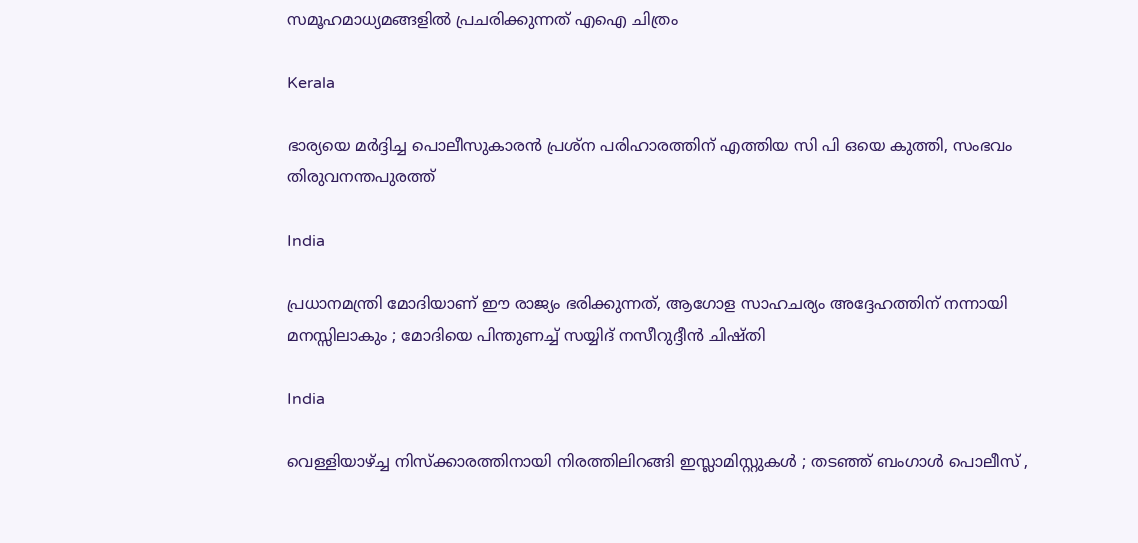സമൂഹമാധ്യമങ്ങളില്‍ പ്രചരിക്കുന്നത് എഐ ചിത്രം

Kerala

ഭാര്യയെ മര്‍ദ്ദിച്ച പൊലീസുകാരന്‍ പ്രശ്‌ന പരിഹാരത്തിന് എത്തിയ സി പി ഒയെ കുത്തി, സംഭവം തിരുവനന്തപുരത്ത്

India

പ്രധാനമന്ത്രി മോദിയാണ് ഈ രാജ്യം ഭരിക്കുന്നത്, ആഗോള സാഹചര്യം അദ്ദേഹത്തിന് നന്നായി മനസ്സിലാകും ; മോദിയെ പിന്തുണച്ച് സയ്യിദ് നസീറുദ്ദീൻ ചിഷ്തി

India

വെള്ളിയാഴ്‌ച്ച നിസ്ക്കാരത്തിനായി നിരത്തിലിറങ്ങി ഇസ്ലാമിസ്റ്റുകൾ ; തടഞ്ഞ് ബംഗാൾ പൊലീസ് ,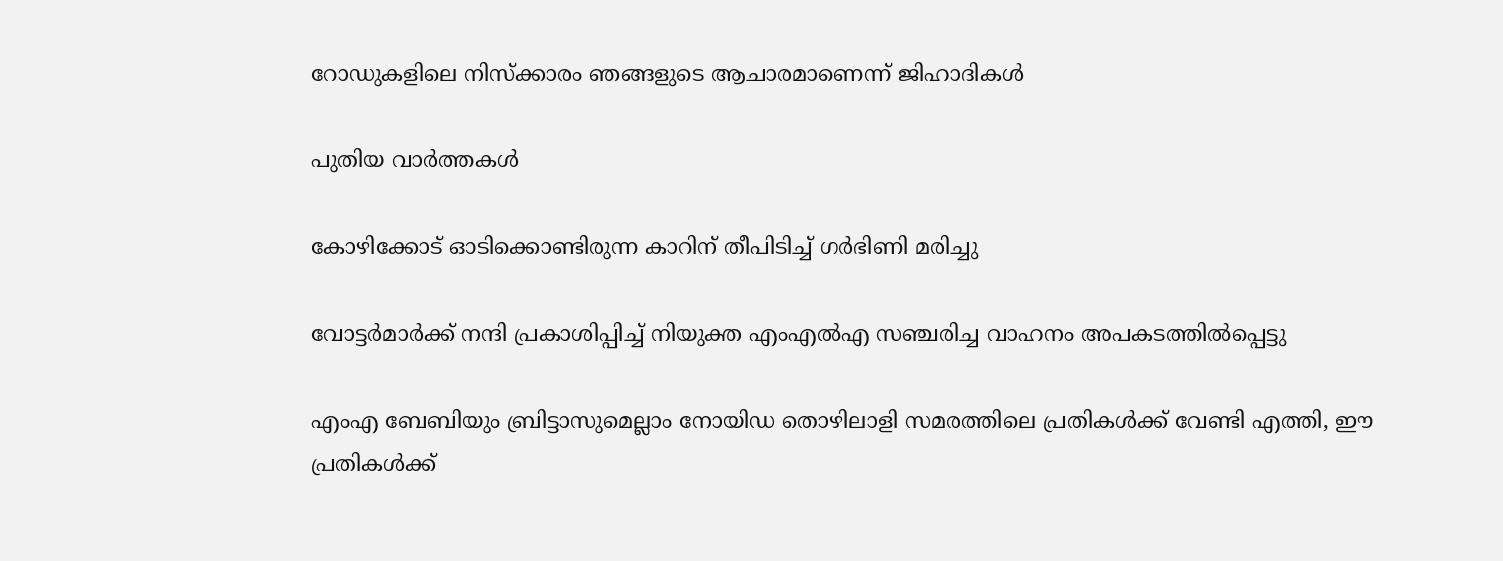റോഡുകളിലെ നിസ്ക്കാരം ഞങ്ങളുടെ ആചാരമാണെന്ന് ജിഹാദികൾ

പുതിയ വാര്‍ത്തകള്‍

കോഴിക്കോട് ഓടിക്കൊണ്ടിരുന്ന കാറിന് തീപിടിച്ച് ഗര്‍ഭിണി മരിച്ചു

വോട്ടര്‍മാര്‍ക്ക് നന്ദി പ്രകാശിപ്പിച്ച് നിയുക്ത എംഎല്‍എ സഞ്ചരിച്ച വാഹനം അപകടത്തില്‍പ്പെട്ടു

എംഎ ബേബിയും ബ്രിട്ടാസുമെല്ലാം നോയിഡ തൊഴിലാളി സമരത്തിലെ പ്രതികള്‍ക്ക് വേണ്ടി എത്തി, ഈ പ്രതികള്‍ക്ക്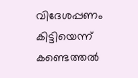വിദേശപ്പണം കിട്ടിയെന്ന് കണ്ടെത്തല്‍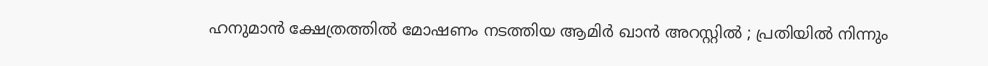ഹനുമാൻ ക്ഷേത്രത്തിൽ മോഷണം നടത്തിയ ആമിർ ഖാൻ അറസ്റ്റിൽ ; പ്രതിയിൽ നിന്നും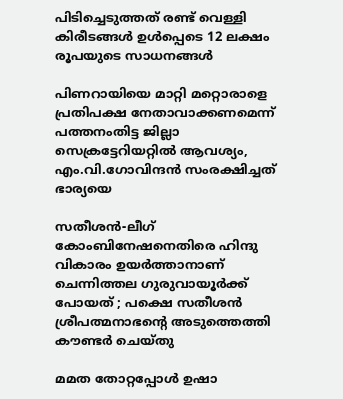പിടിച്ചെടുത്തത് രണ്ട് വെള്ളി കിരീടങ്ങൾ ഉൾപ്പെടെ 12 ലക്ഷം രൂപയുടെ സാധനങ്ങൾ

പിണറായിയെ മാറ്റി മറ്റൊരാളെ പ്രതിപക്ഷ നേതാവാക്കണമെന്ന് പത്തനംതിട്ട ജില്ലാ സെക്രട്ടേറിയറ്റില്‍ ആവശ്യം, എം.വി.ഗോവിന്ദന്‍ സംരക്ഷിച്ചത് ഭാര്യയെ

സതീശന്‍-ലീഗ് കോംബിനേഷനെതിരെ ഹിന്ദു വികാരം ഉയര്‍ത്താനാണ് ചെന്നിത്തല ഗുരുവായൂര്‍ക്ക് പോയത് ; പക്ഷെ സതീശന്‍ ശ്രീപത്മനാഭന്റെ അടുത്തെത്തി കൗണ്ടര്‍ ചെയ്തു

മമത തോറ്റപ്പോള്‍ ഉഷാ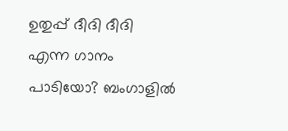ഉതുപ്പ് ദീദി ദീദി എന്ന ഗാനം പാടിയോ? ബംഗാളില്‍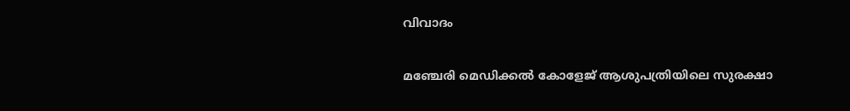വിവാദം

മഞ്ചേരി മെഡിക്കല്‍ കോളേജ് ആശുപത്രിയിലെ സുരക്ഷാ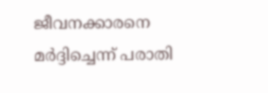ജീവനക്കാരനെ മര്‍ദ്ദിച്ചെന്ന് പരാതി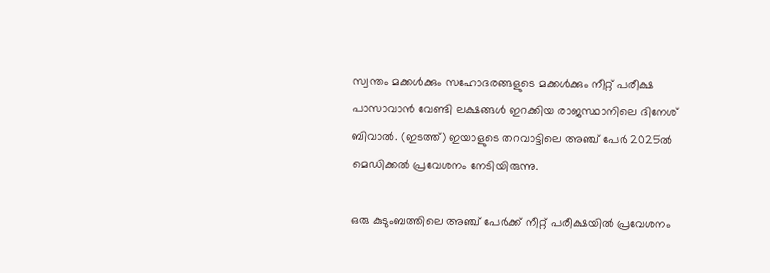സ്വന്തം മക്കള്‍ക്കും സഹോദരങ്ങളുടെ മക്കള്‍ക്കും നീറ്റ് പരീക്ഷ പാസാവാന്‍ വേണ്ടി ലക്ഷങ്ങള്‍ ഇറക്കിയ രാജസ്ഥാനിലെ ദിനേശ് ബിവാല്‍. (ഇടത്ത്) ഇയാളുടെ തറവാട്ടിലെ അഞ്ച് പേര്‍ 2025ല്‍ മെഡിക്കല്‍ പ്രവേശനം നേടിയിരുന്നു.

ഒരു കുടുംബത്തിലെ അഞ്ച് പേര്‍ക്ക് നീറ്റ് പരീക്ഷയില്‍ പ്രവേശനം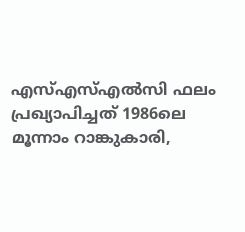എസ്എസ്എല്‍സി ഫലം പ്രഖ്യാപിച്ചത് 1986ലെ മൂന്നാം റാങ്കുകാരി,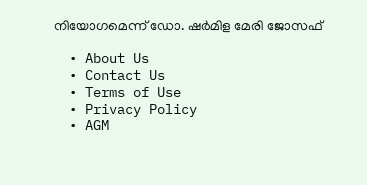നിയോഗമെന്ന് ഡോ. ഷര്‍മിള മേരി ജോസഫ്

  • About Us
  • Contact Us
  • Terms of Use
  • Privacy Policy
  • AGM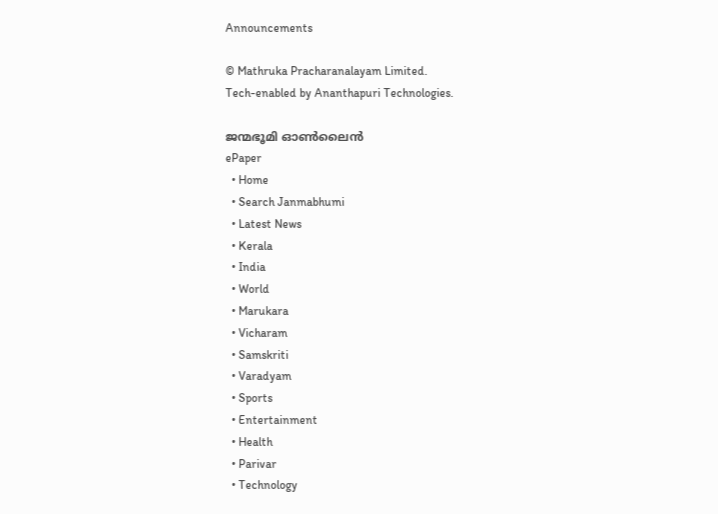Announcements

© Mathruka Pracharanalayam Limited.
Tech-enabled by Ananthapuri Technologies.

ജന്മഭൂമി ഓണ്‍ലൈന്‍
ePaper
  • Home
  • Search Janmabhumi
  • Latest News
  • Kerala
  • India
  • World
  • Marukara
  • Vicharam
  • Samskriti
  • Varadyam
  • Sports
  • Entertainment
  • Health
  • Parivar
  • Technology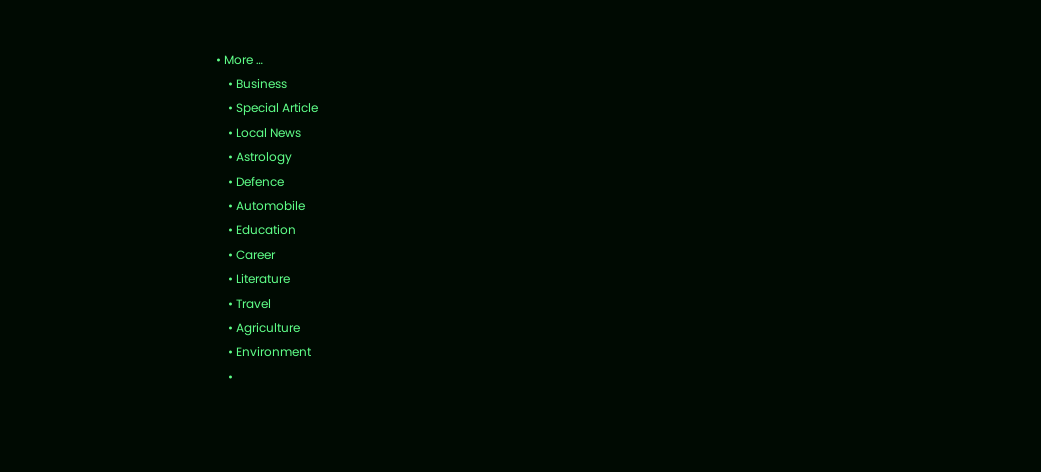• More …
    • Business
    • Special Article
    • Local News
    • Astrology
    • Defence
    • Automobile
    • Education
    • Career
    • Literature
    • Travel
    • Agriculture
    • Environment
    •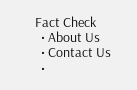Fact Check
  • About Us
  • Contact Us
  •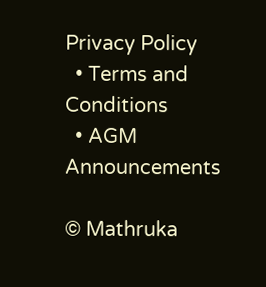Privacy Policy
  • Terms and Conditions
  • AGM Announcements

© Mathruka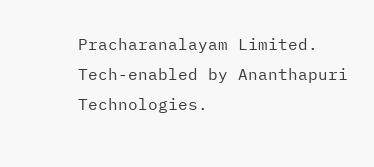Pracharanalayam Limited.
Tech-enabled by Ananthapuri Technologies.